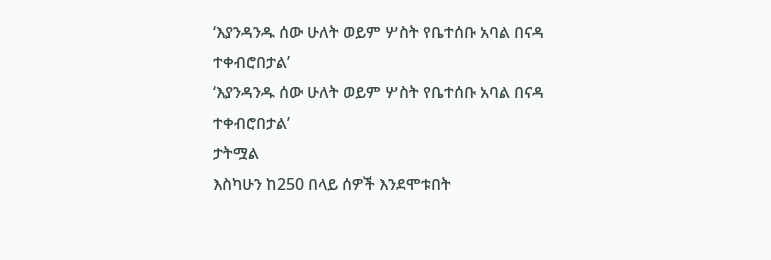‘እያንዳንዱ ሰው ሁለት ወይም ሦስት የቤተሰቡ አባል በናዳ ተቀብሮበታል’
‘እያንዳንዱ ሰው ሁለት ወይም ሦስት የቤተሰቡ አባል በናዳ ተቀብሮበታል’
ታትሟል
እስካሁን ከ250 በላይ ሰዎች እንደሞቱበት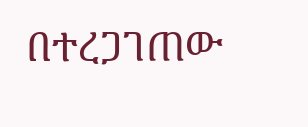በተረጋገጠው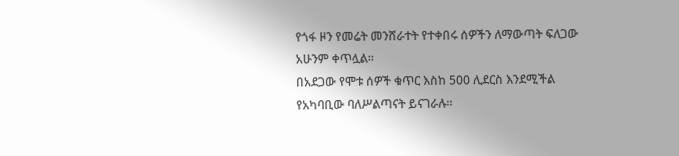የጎፋ ዞን የመሬት መንሸራተት የተቀበሩ ሰዎችን ለማውጣት ፍለጋው አሁንም ቀጥሏል።
በአደጋው የሞቱ ሰዎች ቁጥር እስከ 500 ሊደርስ እንደሚችል የአካባቢው ባለሥልጣናት ይናገራሉ።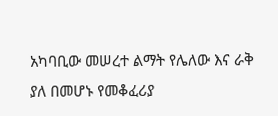አካባቢው መሠረተ ልማት የሌለው እና ራቅ ያለ በመሆኑ የመቆፈሪያ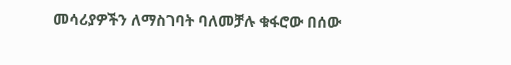መሳሪያዎችን ለማስገባት ባለመቻሉ ቁፋሮው በሰው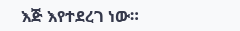እጅ እየተደረገ ነው።